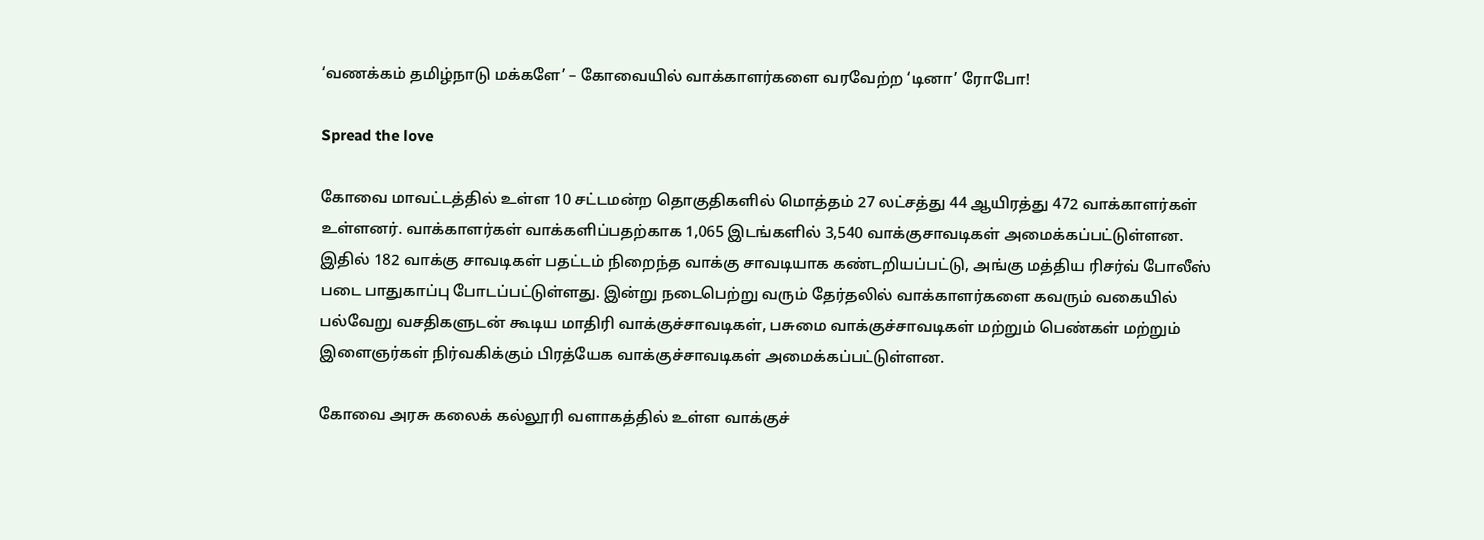‘வணக்கம் தமிழ்நாடு மக்களே’ – கோவையில் வாக்காளர்களை வரவேற்ற ‘டினா’ ரோபோ!

Spread the love

கோவை மாவட்டத்தில் உள்ள 10 சட்டமன்ற தொகுதிகளில் மொத்தம் 27 லட்சத்து 44 ஆயிரத்து 472 வாக்காளர்கள் உள்ளனர். வாக்காளர்கள் வாக்களிப்பதற்காக 1,065 இடங்களில் 3,540 வாக்குசாவடிகள் அமைக்கப்பட்டுள்ளன. இதில் 182 வாக்கு சாவடிகள் பதட்டம் நிறைந்த வாக்கு சாவடியாக கண்டறியப்பட்டு, அங்கு மத்திய ரிசர்வ் போலீஸ் படை பாதுகாப்பு போடப்பட்டுள்ளது. இன்று நடைபெற்று வரும் தேர்தலில் வாக்காளர்களை கவரும் வகையில் பல்வேறு வசதிகளுடன் கூடிய மாதிரி வாக்குச்சாவடிகள், பசுமை வாக்குச்சாவடிகள் மற்றும் பெண்கள் மற்றும் இளைஞர்கள் நிர்வகிக்கும் பிரத்யேக வாக்குச்சாவடிகள் அமைக்கப்பட்டுள்ளன.

கோவை அரசு கலைக் கல்லூரி வளாகத்தில் உள்ள வாக்குச்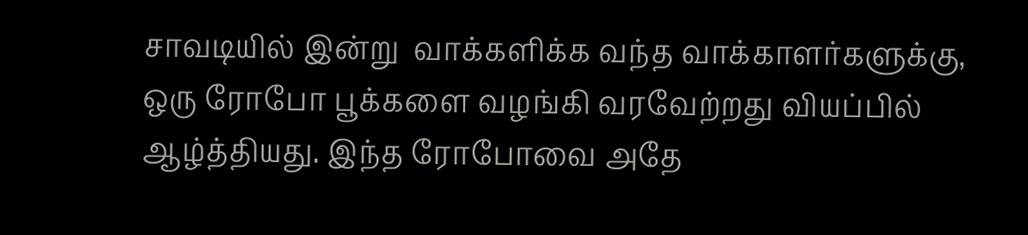சாவடியில் இன்று  வாக்களிக்க வந்த வாக்காளர்களுக்கு, ஒரு ரோபோ பூக்களை வழங்கி வரவேற்றது வியப்பில் ஆழ்த்தியது. இந்த ரோபோவை அதே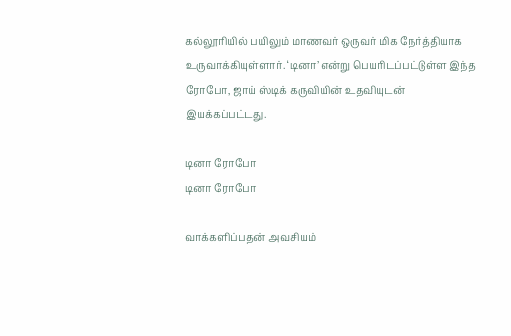கல்லூரியில் பயிலும் மாணவர் ஒருவர் மிக நேர்த்தியாக உருவாக்கியுள்ளார். ‘டினா’ என்று பெயரிடப்பட்டுள்ள இந்த ரோபோ, ஜாய் ஸ்டிக் கருவியின் உதவியுடன் இயக்கப்பட்டது.

டினா ரோபோ
டினா ரோபோ

வாக்களிப்பதன் அவசியம்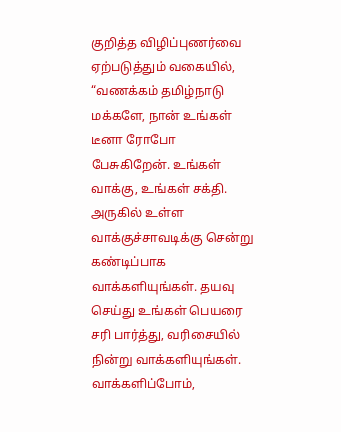குறித்த விழிப்புணர்வை ஏற்படுத்தும் வகையில், “வணக்கம் தமிழ்நாடு மக்களே, நான் உங்கள் டீனா ரோபோ பேசுகிறேன். உங்கள் வாக்கு, உங்கள் சக்தி. அருகில் உள்ள வாக்குச்சாவடிக்கு சென்று கண்டிப்பாக வாக்களியுங்கள். தயவு செய்து உங்கள் பெயரை சரி பார்த்து, வரிசையில் நின்று வாக்களியுங்கள். வாக்களிப்போம்,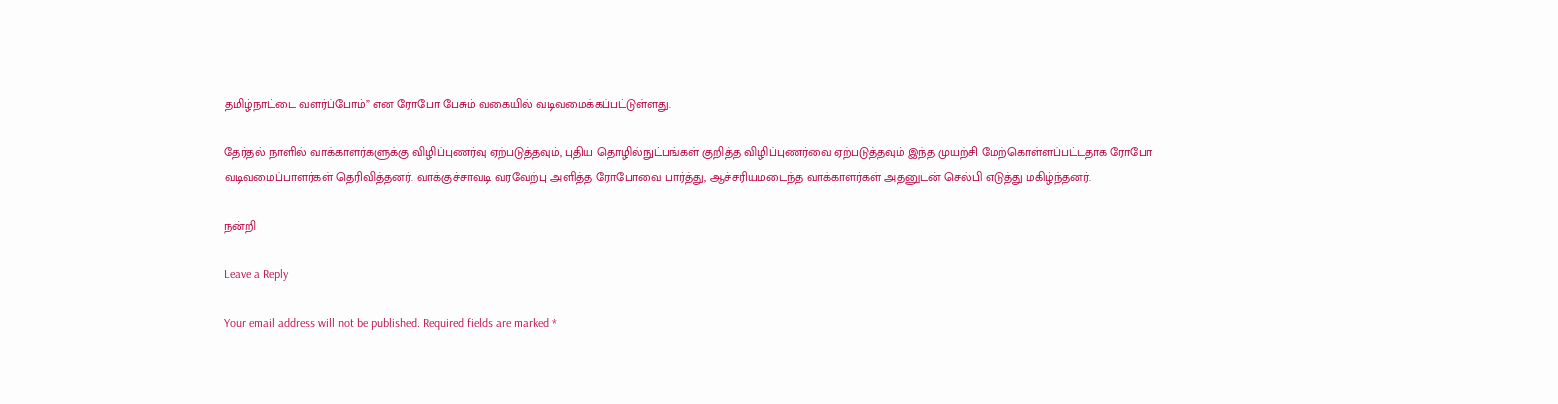தமிழ்நாட்டை வளர்ப்போம்” என ரோபோ பேசும் வகையில் வடிவமைக்கப்பட்டுள்ளது.

தேர்தல் நாளில் வாக்காளர்களுக்கு விழிப்புணர்வு ஏற்படுத்தவும், புதிய தொழில்நுட்பங்கள் குறித்த விழிப்புணர்வை ஏற்படுத்தவும் இந்த முயற்சி மேற்கொள்ளப்பட்டதாக ரோபோ வடிவமைப்பாளர்கள் தெரிவித்தனர். வாக்குச்சாவடி வரவேற்பு அளித்த ரோபோவை பார்த்து, ஆச்சரியமடைந்த வாக்காளர்கள் அதனுடன் செல்பி எடுத்து மகிழ்ந்தனர்.

நன்றி

Leave a Reply

Your email address will not be published. Required fields are marked *